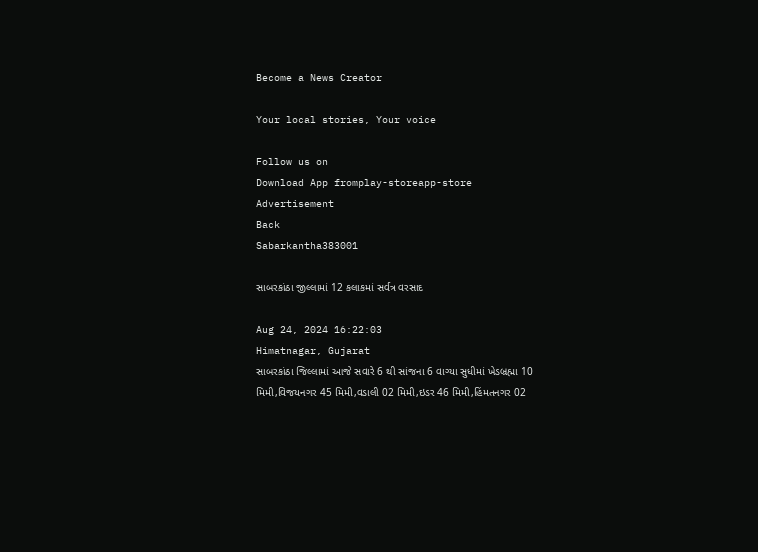Become a News Creator

Your local stories, Your voice

Follow us on
Download App fromplay-storeapp-store
Advertisement
Back
Sabarkantha383001

સાબરકાંઠા જીલ્લામાં 12 કલાકમાં સર્વત્ર વરસાદ

Aug 24, 2024 16:22:03
Himatnagar, Gujarat
સાબરકાંઠા જિલ્લામાં આજે સવારે 6 થી સાંજના 6 વાગ્યા સુધીમાં ખેડબ્રહ્મા 10 મિમી,વિજયનગર 45 મિમી,વડાલી 02 મિમી,ઇડર 46 મિમી,હિંમતનગર 02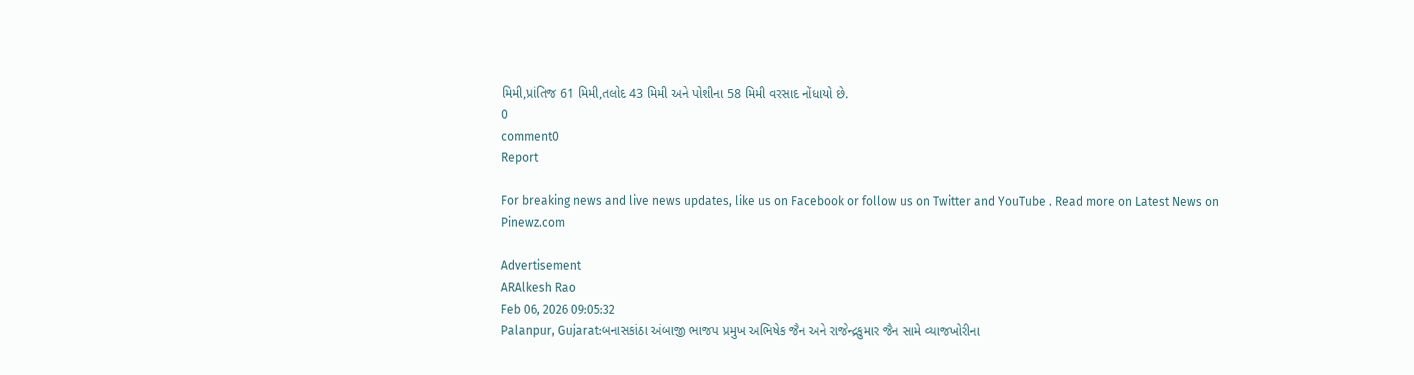મિમી,પ્રાંતિજ 61 મિમી,તલોદ 43 મિમી અને પોશીના 58 મિમી વરસાદ નોંધાયો છે.
0
comment0
Report

For breaking news and live news updates, like us on Facebook or follow us on Twitter and YouTube . Read more on Latest News on Pinewz.com

Advertisement
ARAlkesh Rao
Feb 06, 2026 09:05:32
Palanpur, Gujarat:બનાસકાંઠા અંબાજી ભાજપ પ્રમુખ અભિષેક જૈન અને રાજેન્દ્રકુમાર જૈન સામે વ્યાજખોરીના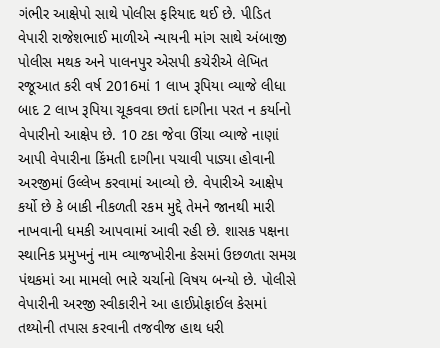ગંભીર આક્ષેપો સાથે પોલીસ ફરિયાદ થઈ છે. પીડિત વેપારી રાજેશભાઈ માળીએ ન્યાયની માંગ સાથે અંબાજી પોલીસ મથક અને પાલનપુર એસપી કચેરીએ લેખિત રજૂઆત કરી વર્ષ 2016માં 1 લાખ રૂપિયા વ્યાજે લીધા બાદ 2 લાખ રૂપિયા ચૂકવવા છતાં દાગીના પરત ન કર્યાનો વેપારીનો આક્ષેપ છે. 10 ટકા જેવા ઊંચા વ્યાજે નાણાં આપી વેપારીના કિંમતી દાગીના પચાવી પાડ્યા હોવાની અરજીમાં ઉલ્લેખ કરવામાં આવ્યો છે. વેપારીએ આક્ષેપ કર્યો છે કે બાકી નીકળતી રકમ મુદ્દે તેમને જાનથી મારી નાખવાની ધમકી આપવામાં આવી રહી છે. શાસક પક્ષના સ્થાનિક પ્રમુખનું નામ વ્યાજખોરીના કેસમાં ઉછળતા સમગ્ર પંથકમાં આ મામલો ભારે ચર્ચાનો વિષય બન્યો છે. પોલીસે વેપારીની અરજી સ્વીકારીને આ હાઈપ્રોફાઈલ કેસમાં તથ્યોની તપાસ કરવાની તજવીજ હાથ ધરી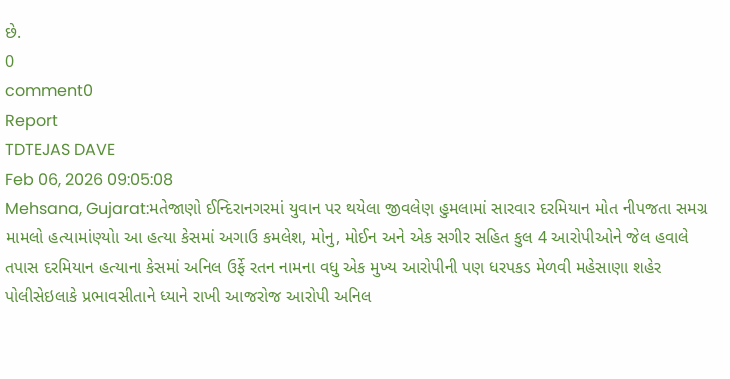છે.
0
comment0
Report
TDTEJAS DAVE
Feb 06, 2026 09:05:08
Mehsana, Gujarat:મતેજાણો ઈન્દિરાનગરમાં યુવાન પર થયેલા જીવલેણ હુમલામાં સારવાર દરમિયાન મોત નીપજતા સમગ્ર મામલો હત્યામાંણ્યોા આ હત્યા કેસમાં અગાઉ કમલેશ, મોનુ, મોઈન અને એક સગીર સહિત કુલ 4 આરોપીઓને જેલ હવાલે તપાસ દરમિયાન હત્યાના કેસમાં અનિલ ઉર્ફે રતન નામના વધુ એક મુખ્ય આરોપીની પણ ધરપકડ મેળવી મહેસાણા શહેર પોલીસેઇલાકે પ્રભાવસીતાને ધ્યાને રાખી આજરોજ આરોપી અનિલ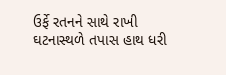ઉર્ફે રતનને સાથે રાખી ઘટનાસ્થળે તપાસ હાથ ધરી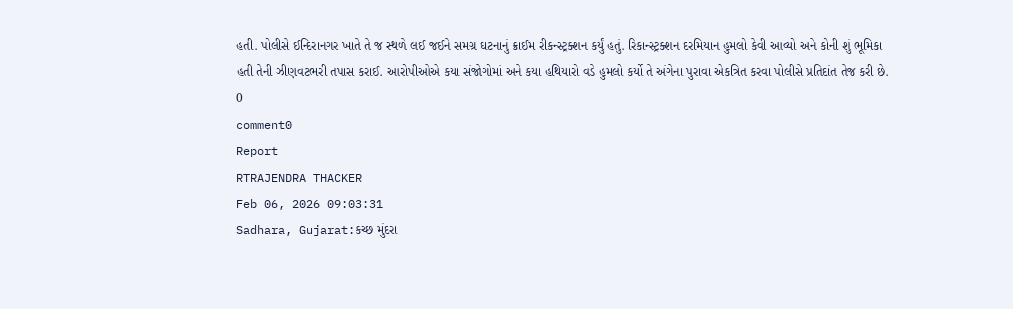હતી. પોલીસે ઈન્દિરાનગર ખાતે તે જ સ્થળે લઈ જઈને સમગ્ર ઘટનાનું ક્રાઈમ રીકન્સ્ટ્રક્શન કર્યું હતું. રિકાન્સ્ટ્રક્શન દરમિયાન હુમલો કેવી આવ્યો અને કોની શું ભૂમિકા હતી તેની ઝીણવટભરી તપાસ કરાઈ. આરોપીઓએ કયા સંજોગોમાં અને કયા હથિયારો વડે હુમલો કર્યો તે અંગેના પુરાવા એકત્રિત કરવા પોલીસે પ્રતિદાંત તેજ કરી છે.
0
comment0
Report
RTRAJENDRA THACKER
Feb 06, 2026 09:03:31
Sadhara, Gujarat:કચ્છ મુંદરા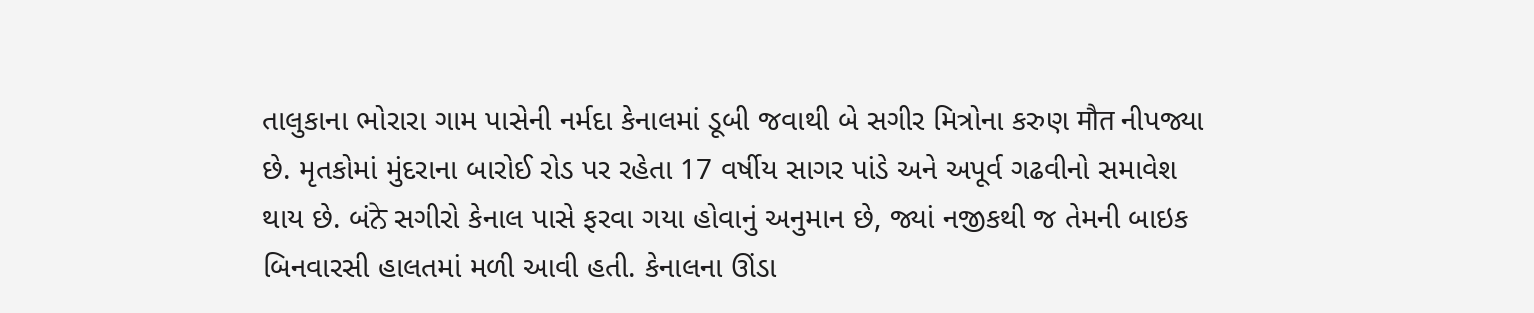તાલુકાના ભોરારા ગામ પાસેની નર્મદા કેનાલમાં ડૂબી જવાથી બે સગીર મિત્રોના કરુણ मौत નીપજ્યા છે. મૃતકોમાં મુંદરાના બારોઈ રોડ પર રહેતા 17 વર્ષીય સાગર પાંડે અને અપૂર્વ ગઢવીનો સમાવેશ થાય છે. બંਨੇ સગીરો કેનાલ પાસે ફરવા ગયા હોવાનું અનુમાન છે, જ્યાં નજીકથી જ તેમની બાઇક બિનવારસી હાલતમાં મળી આવી હતી. કેનાલના ઊંડા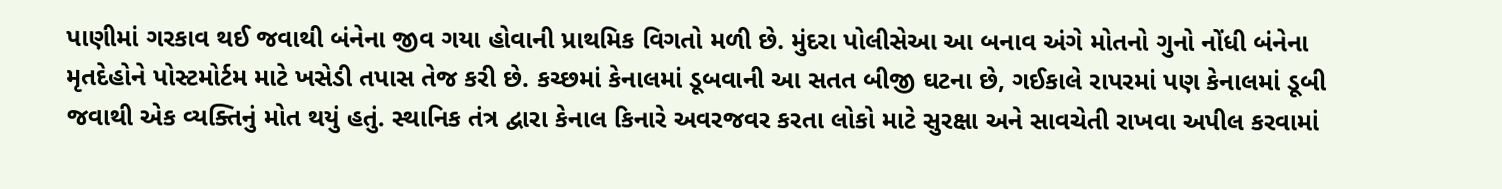પાણીમાં ગરકાવ થઈ જવાથી બંનેના જીવ ગયા હોવાની પ્રાથમિક વિગતો મળી છે. મુંદરા પોલીસેઆ આ બનાવ અંગે મોતનો ગુનો નોંધી બંનેના મૃતદેહોને પોસ્ટમોર્ટમ માટે ખસેડી તપાસ તેજ કરી છે. કચ્છમાં કેનાલમાં ડૂબવાની આ સતત બીજી ઘટના છે, ગઈકાલે રાપરમાં પણ કેનાલમાં ડૂબી જવાથી એક વ્યક્તિનું મોત થયું હતું. સ્થાનિક તંત્ર દ્વારા કેનાલ કિનારે અવરજવર કરતા લોકો માટે સુરક્ષા અને સાવચેતી રાખવા અપીલ કરવામાં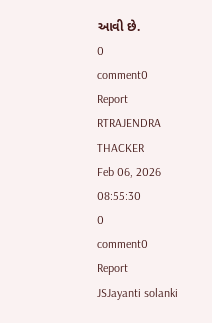આવી છે.
0
comment0
Report
RTRAJENDRA THACKER
Feb 06, 2026 08:55:30
0
comment0
Report
JSJayanti solanki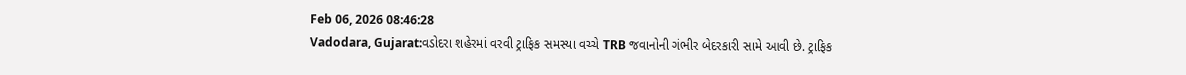Feb 06, 2026 08:46:28
Vadodara, Gujarat:વડોદરા શહેરમાં વરવી ટ્રાફિક સમસ્યા વચ્ચે TRB જવાનોની ગંભીર બેદરકારી સામે આવી છે. ટ્રાફિક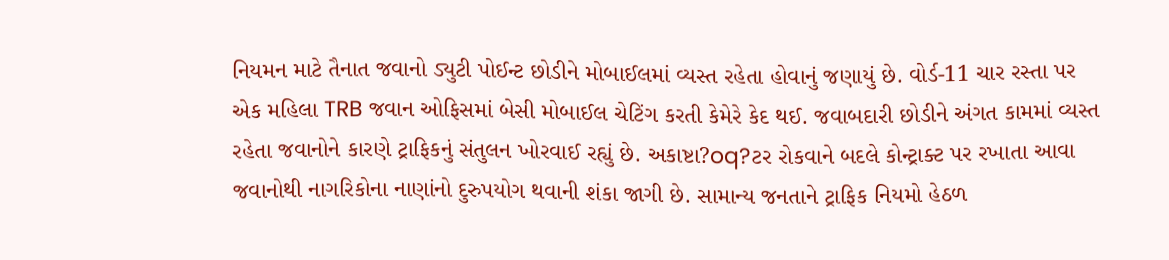નિયમન માટે તૈનાત જવાનો ડ્યુટી પોઈન્ટ છોડીને મોબાઈલમાં વ્યસ્ત રહેતા હોવાનું જણાયું છે. વોર્ડ-11 ચાર રસ્તા પર એક મહિલા TRB જવાન ઓફિસમાં બેસી મોબાઈલ ચેટિંગ કરતી કેમેરે કેદ થઈ. જવાબદારી છોડીને અંગત કામમાં વ્યસ્ત રહેતા જવાનોને કારણે ટ્રાફિકનું સંતુલન ખોરવાઈ રહ્યું છે. અકાષ્ટા?oq?ટર રોકવાને બદલે કોન્ટ્રાક્ટ પર રખાતા આવા જવાનોથી નાગરિકોના નાણાંનો દુરુપયોગ થવાની શંકા જાગી છે. સામાન્ય જનતાને ટ્રાફિક નિયમો હેઠળ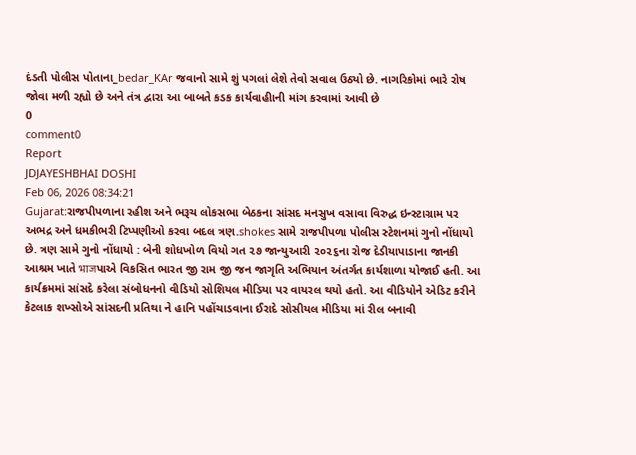દંડતી પોલીસ પોતાના_bedar_KAr જવાનો સામે શું પગલાં લેશે તેવો સવાલ ઉઠ્યો છે. નાગરિકોમાં ભારે રોષ જોવા મળી રહ્યો છે અને તંત્ર દ્વારા આ બાબતે કડક કાર્યવાહીાની માંગ કરવામાં આવી છે
0
comment0
Report
JDJAYESHBHAI DOSHI
Feb 06, 2026 08:34:21
Gujarat:રાજપીપળાના રહીશ અને ભરૂચ લોકસભા બેઠકના સાંસદ મનસુખ વસાવા વિરુદ્ધ ઇન્સ્ટાગ્રામ પર અભદ્ર અને ધમકીભરી ટિપ્પણીઓ કરવા બદલ ત્રણ.shokes સામે રાજપીપળા પોલીસ સ્ટેશનમાં ગુનો નોંધાયો છે. ત્રણ સામે ગુનો નોંધાયો : બેની શોધખોળ વિયો ગત ૨૭ જાન્યુઆરી ૨૦૨૬ના રોજ દેડીયાપાડાના જાનકી આશ્રમ ખાતે भाजપાએ વિકસિત ભારત જી રામ જી જન જાગૃતિ અભિયાન અંતર્ગત કાર્યશાળા યોજાઈ હતી. આ કાર્યક્રમમાં સાંસદે કરેલા સંબોધનનો વીડિયો સોશિયલ મીડિયા પર વાયરલ થયો હતો. આ વીડિયોને એડિટ કરીને કેટલાક શખ્સોએ સાંસદની પ્રતિથા ને હાનિ પહોંચાડવાના ઈરાદે સોસીયલ મીડિયા માં રીલ બનાવી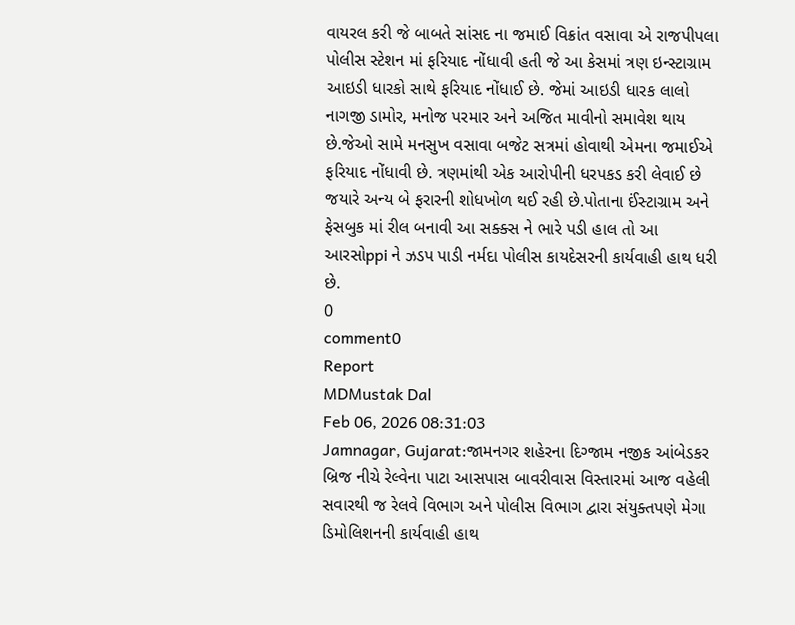વાયરલ કરી જે બાબતે સાંસદ ના જમાઈ વિક્રાંત વસાવા એ રાજપીપલા પોલીસ સ્ટેશન માં ફરિયાદ નોંધાવી હતી જે આ કેસમાં ત્રણ ઇન્સ્ટાગ્રામ આઇડી ધારકો સાથે ફરિયાદ નોંધાઈ છે. જેમાં આઇડી ધારક લાલો નાગજી ડામોર, મનોજ પરમાર અને અજિત માવીનો સમાવેશ થાય છે.જેઓ સામે મનસુખ વસાવા બજેટ સત્રમાં હોવાથી એમના જમાઈએ ફરિયાદ નોંધાવી છે. ત્રણમાંથી એક આરોપીની ધરપકડ કરી લેવાઈ છે જયારે અન્ય બે ફરારની શોધખોળ થઈ રહી છે.પોતાના ઈંસ્ટાગ્રામ અને ફેસબુક માં રીલ બનાવી આ સક્ક્સ ને ભારે પડી હાલ તો આ આરસોppi ને ઝડપ પાડી નર્મદા પોલીસ કાયદેસરની કાર્યવાહી હાથ ધરી છે.
0
comment0
Report
MDMustak Dal
Feb 06, 2026 08:31:03
Jamnagar, Gujarat:જામનગર શહેરના દિગ્જામ નજીક આંબેડકર બ્રિજ નીચે રેલ્વેના પાટા આસપાસ બાવરીવાસ વિસ્તારમાં આજ વહેલી સવારથી જ રેલવે વિભાગ અને પોલીસ વિભાગ દ્વારા સંયુક્તપણે મેગા ડિમોલિશનની કાર્યવાહી હાથ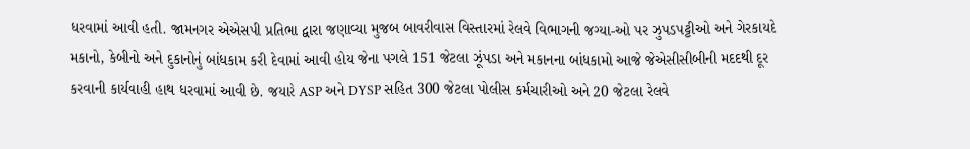ધરવામાં આવી હતી. જામનગર એએસપી પ્રતિભા દ્વારા જણાવ્યા મુજબ બાવરીવાસ વિસ્તારમાં રેલવે વિભાગની જગ્યા-ઓ પર ઝુપડપટ્ટીઓ અને ગેરકાયદે મકાનો, કેબીનો અને દુકાનોનું બાંધકામ કરી દેવામાં આવી હોય જેના પગલે 151 જેટલા ઝૂંપડા અને મકાનના બાંધકામો આજે જેએસીસીબીની મદદથી દૂર કરવાની કાર્યવાહી હાથ ધરવામાં આવી છે. જયારે ASP અને DYSP સહિત 300 જેટલા પોલીસ કર્મચારીઓ અને 20 જેટલા રેલવે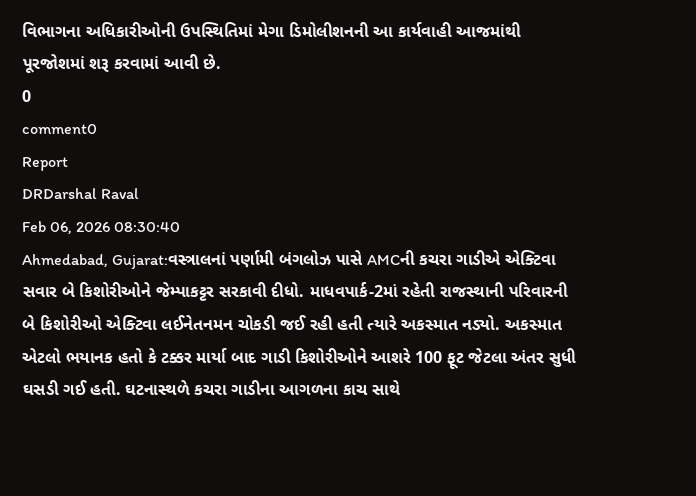વિભાગના અધિકારીઓની ઉપસ્થિતિમાં મેગા ડિમોલીશનની આ કાર્યવાહી આજમાંથી પૂરજોશમાં શરૂ કરવામાં આવી છે.
0
comment0
Report
DRDarshal Raval
Feb 06, 2026 08:30:40
Ahmedabad, Gujarat:વસ્ત્રાલનાં પર્ણામી બંગલોઝ પાસે AMCની કચરા ગાડીએ એક્ટિવા સવાર બે કિશોરીઓને જેમ્પાકટ્ટર સરકાવી દીધો. માધવપાર્ક-2માં રહેતી રાજસ્થાની પરિવારની બે કિશોરીઓ એક્ટિવા લઈનેતનમન ચોકડી જઈ રહી હતી ત્યારે અકસ્માત નડ્યો. અકસ્માત એટલો ભયાનક હતો કે ટક્કર માર્યા બાદ ગાડી કિશોરીઓને આશરે 100 ફૂટ જેટલા અંતર સુધી ઘસડી ગઈ હતી. ઘટનાસ્થળે કચરા ગાડીના આગળના કાચ સાથે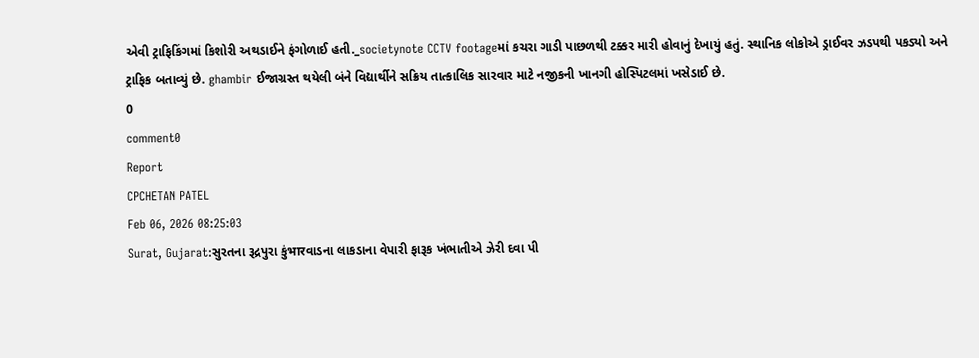એવી ટ્રાફિકિંગમાં કિશોરી અથડાઈને ફંગોળાઈ હતી._societynote CCTV footageમાં કચરા ગાડી પાછળથી ટક્કર મારી હોવાનું દેખાયું હતું. સ્થાનિક લોકોએ ડ્રાઈવર ઝડપથી પકડ્યો અને ટ્રાફિક બતાવ્યું છે. ghambir ઈજાગ્રસ્ત થયેલી બંને વિદ્યાર્થીને સક્રિય તાત્કાલિક સારવાર માટે નજીકની ખાનગી હોસ્પિટલમાં ખસેડાઈ છે.
0
comment0
Report
CPCHETAN PATEL
Feb 06, 2026 08:25:03
Surat, Gujarat:સુરતના રૂદ્રપુરા કુંभारવાડના લાકડાના વેપારી ફારૂક ખંભાતીએ ઝેરી દવા પી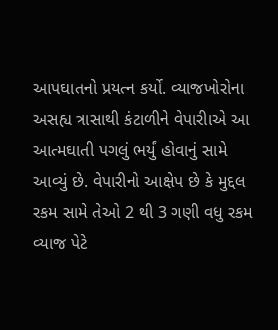આપઘાતનો પ્રયત્ન કર્યો. વ્યાજખોરોના અસહ્ય ત્રાસાથી કંટાળીને વેપારીાએ આ આત્મઘાતી પગલું ભર્યું હોવાનું સામે આવ્યું છે. વેપારીનો આક્ષેપ છે કે મુદ્દલ રકમ સામે તેઓ 2 થી 3 ગણી વધુ રકમ વ્યાજ પેટે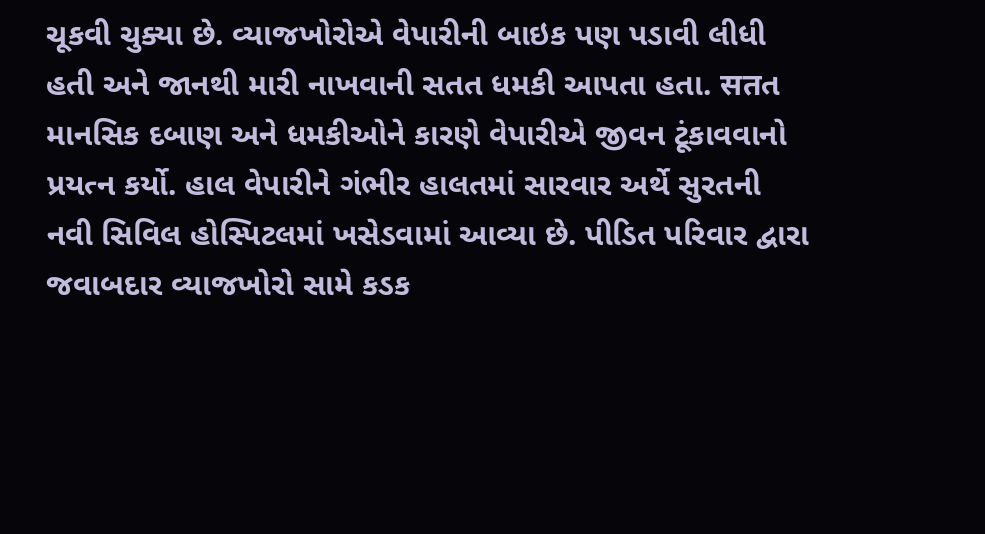ચૂકવી ચુક્યા છે. વ્યાજખોરોએ વેપારીની બાઇક પણ પડાવી લીધી હતી અને જાનથી મારી નાખવાની સતત ધમકી આપતા હતા. सतત માનસિક દબાણ અને ધમકીઓને કારણે વેપારીએ જીવન ટૂંકાવવાનો પ્રયત્ન કર્યો. હાલ વેપારીને ગંભીર હાલતમાં સારવાર અર્થે સુરતની નવી સિવિલ હોસ્પિટલમાં ખસેડવામાં આવ્યા છે. પીડિત પરિવાર દ્વારા જવાબદાર વ્યાજખોરો સામે કડક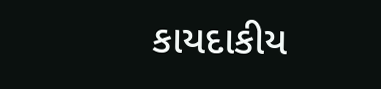કાયદાકીય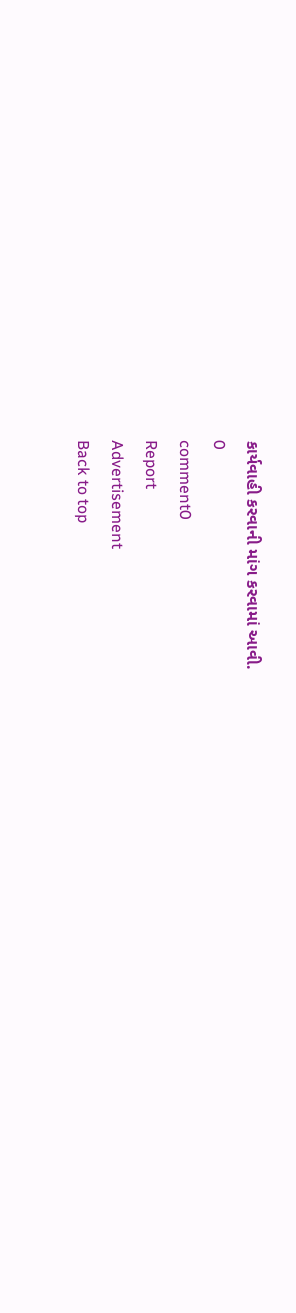કાર્યવાહી કરવાની માંગ કરવામાં આવી.
0
comment0
Report
Advertisement
Back to top